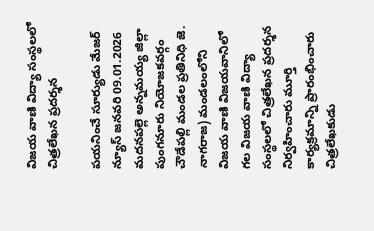విజయ వాణి విద్యా సంస్థలలో చిత్రలేఖన ప్రదర్శన

పయనించే సూర్యుడు మేజర్ న్యూస్ జనవరి 09.01.2026 మదనపల్లె అన్నమయ్య జిల్లా పుంగనూరు నియోజకవర్గం చౌడేపల్లి మండల ప్రతినిధి జె. నాగరాజ) మండలంలోని విజయ వాణి విజయవానిలో గల విజయ వాణి విద్యా సంస్థలలో చిత్రలేఖన ప్రదర్శన నిర్వహించారు మూర్తి కార్యక్రమాన్ని ప్రారంభించారు చిత్రలేఖకుడు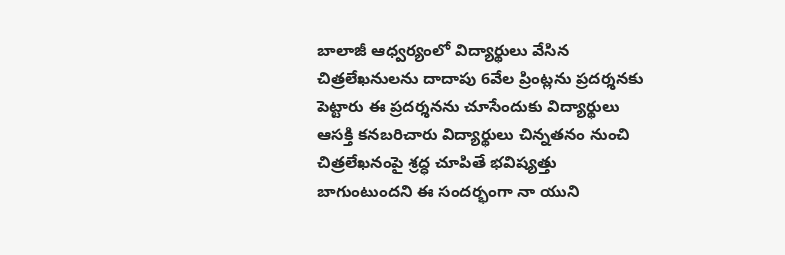బాలాజీ ఆధ్వర్యంలో విద్యార్థులు వేసిన చిత్రలేఖనులను దాదాపు 6వేల ప్రింట్లను ప్రదర్శనకు పెట్టారు ఈ ప్రదర్శనను చూసేందుకు విద్యార్థులు ఆసక్తి కనబరిచారు విద్యార్థులు చిన్నతనం నుంచి చిత్రలేఖనంపై శ్రద్ధ చూపితే భవిష్యత్తు బాగుంటుందని ఈ సందర్భంగా నా యుని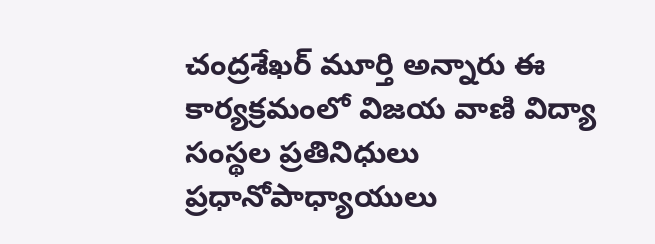చంద్రశేఖర్ మూర్తి అన్నారు ఈ కార్యక్రమంలో విజయ వాణి విద్యా సంస్థల ప్రతినిధులు ప్రధానోపాధ్యాయులు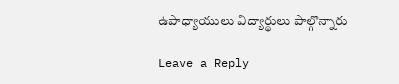ఉపాధ్యాయులు విద్యార్థులు పాల్గొన్నారు

Leave a Reply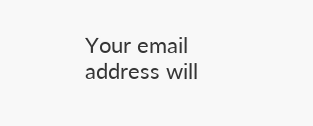Your email address will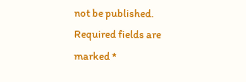not be published. Required fields are marked *